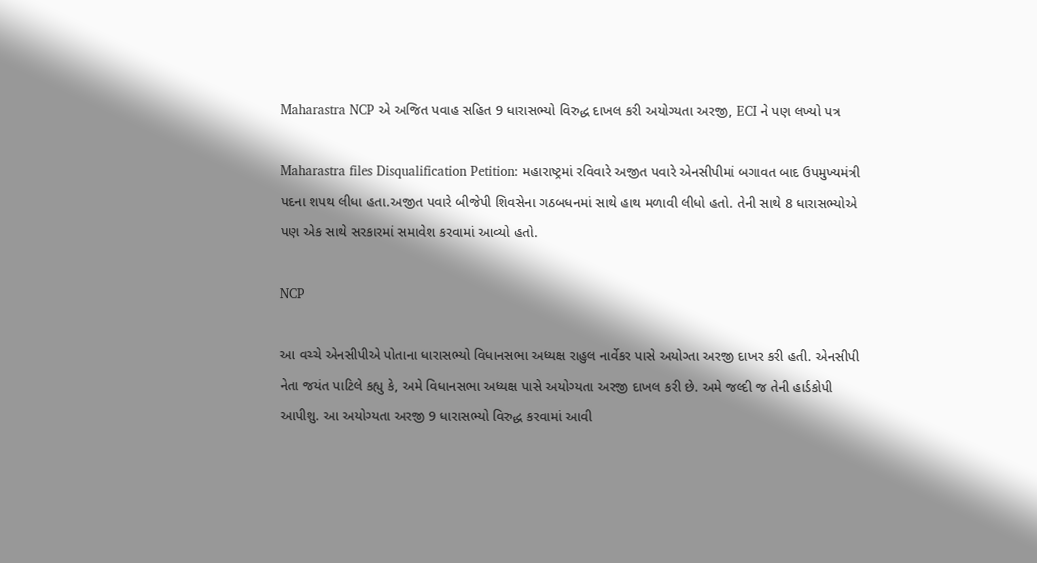Maharastra NCP એ અજિત પવાહ સહિત 9 ધારાસભ્યો વિરુદ્ધ દાખલ કરી અયોગ્યતા અરજી, ECI ને પણ લખ્યો પત્ર

Maharastra files Disqualification Petition: મહારાષ્ટ્રમાં રવિવારે અજીત પવારે એનસીપીમાં બગાવત બાદ ઉપમુખ્યમંત્રી પદના શપથ લીધા હતા.અજીત પવારે બીજેપી શિવસેના ગઠબધનમાં સાથે હાથ મળાવી લીધો હતો. તેની સાથે 8 ધારાસભ્યોએ પણ એક સાથે સરકારમાં સમાવેશ કરવામાં આવ્યો હતો.

NCP

આ વચ્ચે એનસીપીએ પોતાના ધારાસભ્યો વિધાનસભા અધ્યક્ષ રાહુલ નાર્વેકર પાસે અયોગ્તા અરજી દાખર કરી હતી. એનસીપી નેતા જયંત પાટિલે કહ્યુ કે, અમે વિધાનસભા અધ્યક્ષ પાસે અયોગ્યતા અરજી દાખલ કરી છે. અમે જલ્દી જ તેની હાર્ડકોપી આપીશુ. આ અયોગ્યતા અરજી 9 ધારાસભ્યો વિરુદ્ધ કરવામાં આવી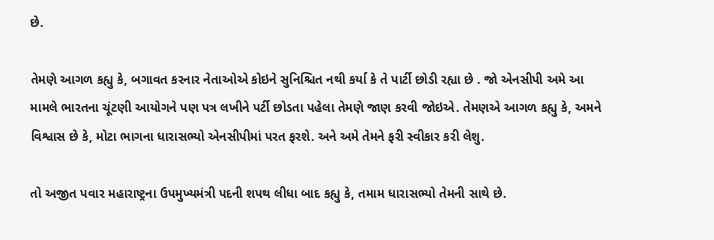છે.

તેમણે આગળ કહ્યુ કે, બગાવત કરનાર નેતાઓએ કોઇને સુનિશ્ચિત નથી કર્યા કે તે પાર્ટી છોડી રહ્યા છે . જો એનસીપી અમે આ મામલે ભારતના ચૂંટણી આયોગને પણ પત્ર લખીને પર્ટી છોડતા પહેલા તેમણે જાણ કરવી જોઇએ. તેમણએ આગળ કહ્યુ કે, અમને વિશ્વાસ છે કે, મોટા ભાગના ધારાસભ્યો એનસીપીમાં પરત ફરશે. અને અમે તેમને ફરી સ્વીકાર કરી લેશુ.

તો અજીત પવાર મહારાષ્ટ્રના ઉપમુખ્યમંત્રી પદની શપથ લીધા બાદ કહ્યુ કે, તમામ ધારાસભ્યો તેમની સાથે છે.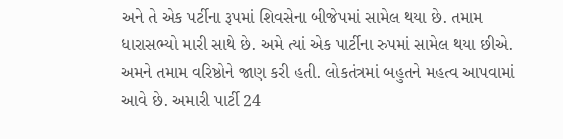અને તે એક પર્ટીના રૂપમાં શિવસેના બીજેપમાં સામેલ થયા છે. તમામ ધારાસભ્યો મારી સાથે છે. અમે ત્યાં એક પાર્ટીના રુપમાં સામેલ થયા છીએ. અમને તમામ વરિષ્ઠોને જાણ કરી હતી. લોકતંત્રમાં બહુતને મહત્વ આપવામાં આવે છે. અમારી પાર્ટી 24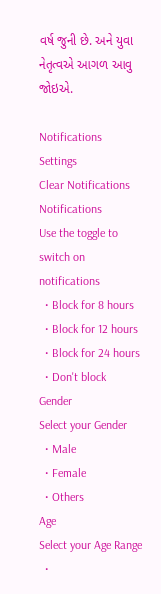વર્ષ જુની છે. અને યુવા નેતૃત્વએ આગળ આવુ જોઇએ.

Notifications
Settings
Clear Notifications
Notifications
Use the toggle to switch on notifications
  • Block for 8 hours
  • Block for 12 hours
  • Block for 24 hours
  • Don't block
Gender
Select your Gender
  • Male
  • Female
  • Others
Age
Select your Age Range
  •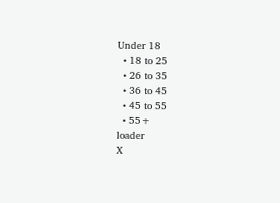Under 18
  • 18 to 25
  • 26 to 35
  • 36 to 45
  • 45 to 55
  • 55+
loader
X